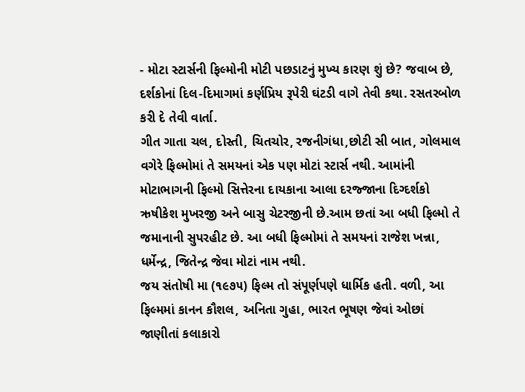- મોટા સ્ટાર્સની ફિલ્મોની મોટી પછડાટનું મુખ્ય કારણ શું છે? જવાબ છે, દર્શકોનાં દિલ-દિમાગમાં કર્ણપ્રિય રૂપેરી ઘંટડી વાગે તેવી કથા. રસતરબોળ કરી દે તેવી વાર્તા.
ગીત ગાતા ચલ, દોસ્તી, ચિતચોર, રજનીગંધા,છોટી સી બાત, ગોલમાલ વગેરે ફિલ્મોમાં તે સમયનાં એક પણ મોટાં સ્ટાર્સ નથી. આમાંની મોટાભાગની ફિલ્મો સિત્તેરના દાયકાના આલા દરજ્જાના દિગ્દર્શકો ઋષીકેશ મુખરજી અને બાસુ ચેટરજીની છે.આમ છતાં આ બધી ફિલ્મો તે જમાનાની સુપરહીટ છે. આ બધી ફિલ્મોમાં તે સમયનાં રાજેશ ખન્ના, ધર્મેન્દ્ર, જિતેન્દ્ર જેવા મોટાં નામ નથી.
જય સંતોષી મા (૧૯૭૫) ફિલ્મ તો સંપૂર્ણપણે ધાર્મિક હતી. વળી, આ ફિલ્મમાં કાનન કૌશલ, અનિતા ગુહા, ભારત ભૂષણ જેવાં ઓછાં જાણીતાં કલાકારો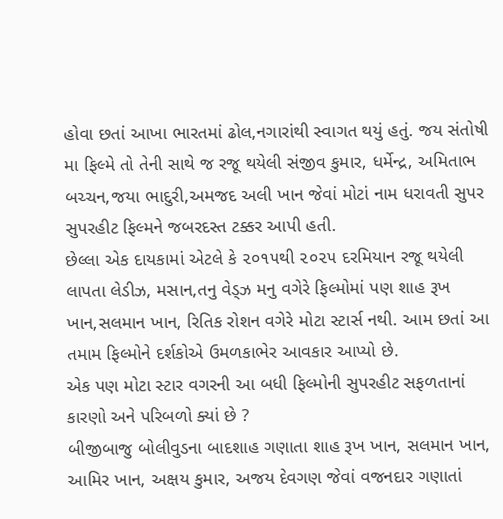હોવા છતાં આખા ભારતમાં ઢોલ,નગારાંથી સ્વાગત થયું હતું. જય સંતોષી મા ફિલ્મે તો તેની સાથે જ રજૂ થયેલી સંજીવ કુમાર, ધર્મેન્દ્ર, અમિતાભ બચ્ચન,જયા ભાદુરી,અમજદ અલી ખાન જેવાં મોટાં નામ ધરાવતી સુપર સુપરહીટ ફિલ્મને જબરદસ્ત ટક્કર આપી હતી.
છેલ્લા એક દાયકામાં એટલે કે ૨૦૧૫થી ૨૦૨૫ દરમિયાન રજૂ થયેલી લાપતા લેડીઝ, મસાન,તનુ વેડ્ઝ મનુ વગેરે ફિલ્મોમાં પણ શાહ રૂખ ખાન,સલમાન ખાન, રિતિક રોશન વગેરે મોટા સ્ટાર્સ નથી. આમ છતાં આ તમામ ફિલ્મોને દર્શકોએ ઉમળકાભેર આવકાર આપ્યો છે.
એક પણ મોટા સ્ટાર વગરની આ બધી ફિલ્મોની સુપરહીટ સફળતાનાં કારણો અને પરિબળો ક્યાં છે ?
બીજીબાજુ બોલીવુડના બાદશાહ ગણાતા શાહ રૂખ ખાન, સલમાન ખાન, આમિર ખાન, અક્ષય કુમાર, અજય દેવગણ જેવાં વજનદાર ગણાતાં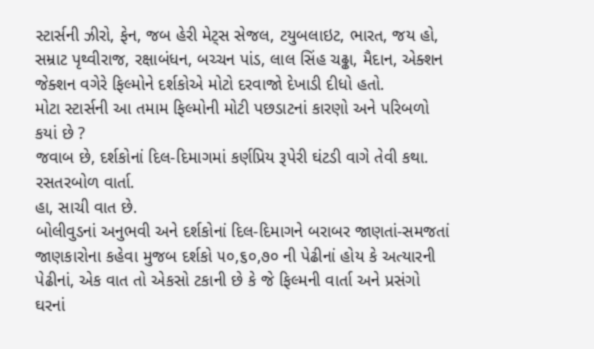સ્ટાર્સની ઝીરો, ફેન, જબ હેરી મેટ્સ સેજલ, ટયુબલાઇટ, ભારત, જય હો, સમ્રાટ પૃથ્વીરાજ, રક્ષાબંધન, બચ્ચન પાંડ, લાલ સિંહ ચઢ્ઢા, મૈદાન, એક્શન જેક્શન વગેરે ફિલ્મોને દર્શકોએ મોટો દરવાજો દેખાડી દીધો હતો.
મોટા સ્ટાર્સની આ તમામ ફિલ્મોની મોટી પછડાટનાં કારણો અને પરિબળો કયાં છે ?
જવાબ છે, દર્શકોનાં દિલ-દિમાગમાં કર્ણપ્રિય રૂપેરી ઘંટડી વાગે તેવી કથા. રસતરબોળ વાર્તા.
હા, સાચી વાત છે.
બોલીવુડનાં અનુભવી અને દર્શકોનાં દિલ-દિમાગને બરાબર જાણતાં-સમજતાં જાણકારોના કહેવા મુજબ દર્શકો ૫૦,૬૦,૭૦ ની પેઢીનાં હોય કે અત્યારની પેઢીનાં, એક વાત તો એકસો ટકાની છે કે જે ફિલ્મની વાર્તા અને પ્રસંગો ઘરનાં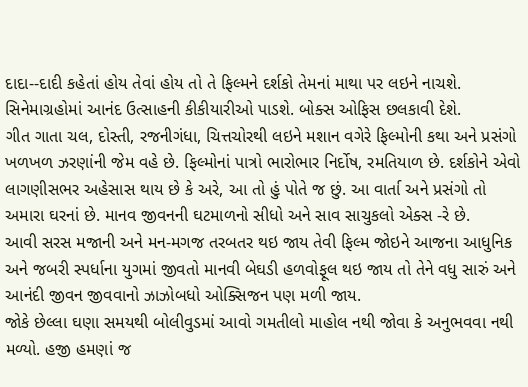દાદા--દાદી કહેતાં હોય તેવાં હોય તો તે ફિલ્મને દર્શકો તેમનાં માથા પર લઇને નાચશે. સિનેમાગ્રહોમાં આનંદ ઉત્સાહની કીકીયારીઓ પાડશે. બોક્સ ઓફિસ છલકાવી દેશે.
ગીત ગાતા ચલ, દોસ્તી, રજનીગંધા, ચિત્તચોરથી લઇને મશાન વગેરે ફિલ્મોની કથા અને પ્રસંગો ખળખળ ઝરણાંની જેમ વહે છે. ફિલ્મોનાં પાત્રો ભારોભાર નિર્દોષ, રમતિયાળ છે. દર્શકોને એવો લાગણીસભર અહેસાસ થાય છે કે અરે, આ તો હું પોતે જ છું. આ વાર્તા અને પ્રસંગો તો અમારા ઘરનાં છે. માનવ જીવનની ઘટમાળનો સીધો અને સાવ સાચુકલો એક્સ -રે છે.
આવી સરસ મજાની અને મન-મગજ તરબતર થઇ જાય તેવી ફિલ્મ જોઇને આજના આધુનિક અને જબરી સ્પર્ધાના યુગમાં જીવતો માનવી બેઘડી હળવોફૂલ થઇ જાય તો તેને વધુ સારું અને આનંદી જીવન જીવવાનો ઝાઝોબધો ઓક્સિજન પણ મળી જાય.
જોકે છેલ્લા ઘણા સમયથી બોલીવુડમાં આવો ગમતીલો માહોલ નથી જોવા કે અનુભવવા નથી મળ્યો. હજી હમણાં જ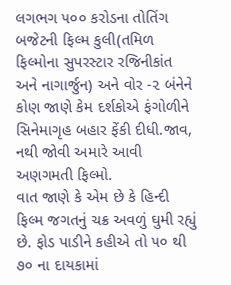લગભગ ૫૦૦ કરોડના તોતિંગ બજેટની ફિલ્મ કુલી(તમિળ ફિલ્મોના સુપરસ્ટાર રજિનીકાંત અને નાગાર્જુન) અને વોર -૨ બંનેને કોણ જાણે કેમ દર્શકોએ ફંગોળીને સિનેમાગૃહ બહાર ફેંકી દીધી.જાવ, નથી જોવી અમારે આવી અણગમતી ફિલ્મો.
વાત જાણે કે એમ છે કે હિન્દી ફિલ્મ જગતનું ચક્ર અવળું ઘુમી રહ્યું છે. ફોડ પાડીને કહીએ તો ૫૦ થી ૭૦ ના દાયકામાં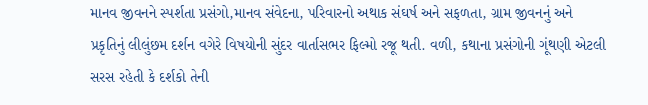માનવ જીવનને સ્પર્શતા પ્રસંગો,માનવ સંવેદના, પરિવારનો અથાક સંઘર્ષ અને સફળતા, ગ્રામ જીવનનું અને પ્રકૃતિનું લીલુંછમ દર્શન વગેરે વિષયોની સુંદર વાર્તાસભર ફિલ્મો રજૂ થતી. વળી, કથાના પ્રસંગોની ગૂંથણી એટલી સરસ રહેતી કે દર્શકો તેની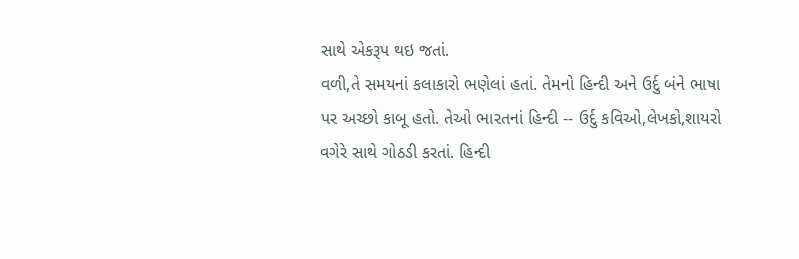સાથે એકરૂપ થઇ જતાં.
વળી,તે સમયનાં કલાકારો ભણેલાં હતાં. તેમનો હિન્દી અને ઉર્દુ બંને ભાષા પર અચ્છો કાબૂ હતો. તેઓ ભારતનાં હિન્દી -- ઉર્દુ કવિઓ,લેખકો,શાયરો વગેરે સાથે ગોઠડી કરતાં. હિન્દી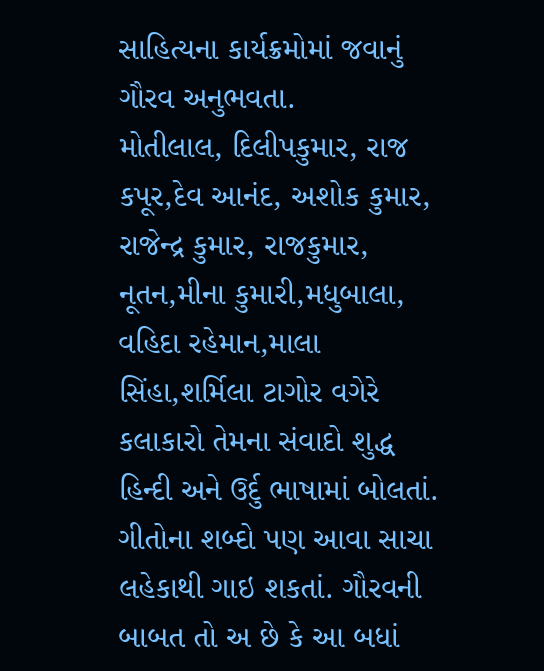સાહિત્યના કાર્યક્રમોમાં જવાનું ગૌરવ અનુભવતા.
મોતીલાલ, દિલીપકુમાર, રાજ કપૂર,દેવ આનંદ, અશોક કુમાર, રાજેન્દ્ર કુમાર, રાજકુમાર, નૂતન,મીના કુમારી,મધુબાલા, વહિદા રહેમાન,માલા સિંહા,શર્મિલા ટાગોર વગેરે કલાકારો તેમના સંવાદો શુદ્ધ હિન્દી અને ઉર્દુ ભાષામાં બોલતાં. ગીતોના શબ્દો પણ આવા સાચા લહેકાથી ગાઇ શકતાં. ગૌરવની બાબત તો અ છે કે આ બધાં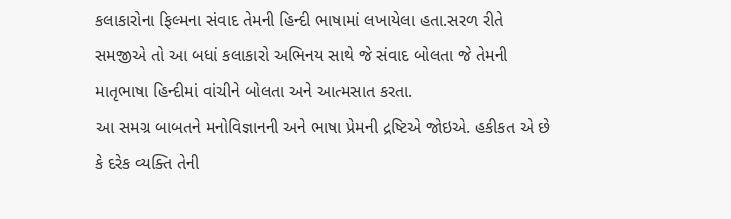કલાકારોના ફિલ્મના સંવાદ તેમની હિન્દી ભાષામાં લખાયેલા હતા.સરળ રીતે સમજીએ તો આ બધાં કલાકારો અભિનય સાથે જે સંવાદ બોલતા જે તેમની માતૃભાષા હિન્દીમાં વાંચીને બોલતા અને આત્મસાત કરતા.
આ સમગ્ર બાબતને મનોવિજ્ઞાનની અને ભાષા પ્રેમની દ્રષ્ટિએ જોઇએ. હકીકત એ છે કે દરેક વ્યક્તિ તેની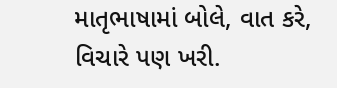માતૃભાષામાં બોલે, વાત કરે, વિચારે પણ ખરી.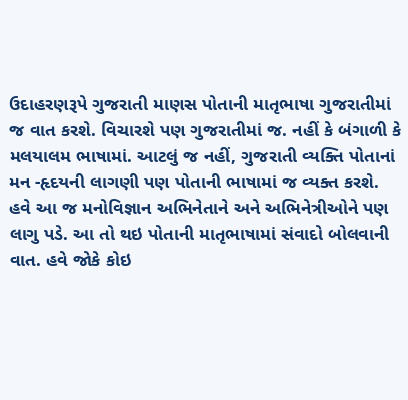ઉદાહરણરૂપે ગુજરાતી માણસ પોતાની માતૃભાષા ગુજરાતીમાં જ વાત કરશે. વિચારશે પણ ગુજરાતીમાં જ. નહીં કે બંગાળી કે મલયાલમ ભાષામાં. આટલું જ નહીં, ગુજરાતી વ્યક્તિ પોતાનાં મન -હૃદયની લાગણી પણ પોતાની ભાષામાં જ વ્યક્ત કરશે.
હવે આ જ મનોવિજ્ઞાન અભિનેતાને અને અભિનેત્રીઓને પણ લાગુ પડે. આ તો થઇ પોતાની માતૃભાષામાં સંવાદો બોલવાની વાત. હવે જોકે કોઇ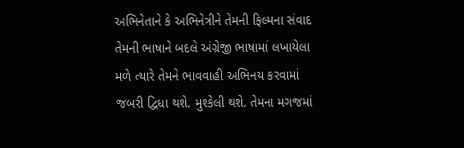અભિનેતાને કે અભિનેત્રીને તેમની ફિલ્મના સંવાદ તેમની ભાષાને બદલે અંગ્રેજી ભાષામાં લખાયેલા મળે ત્યારે તેમને ભાવવાહી અભિનય કરવામાં જબરી દ્વિધા થશે. મુશ્કેલી થશે. તેમના મગજમાં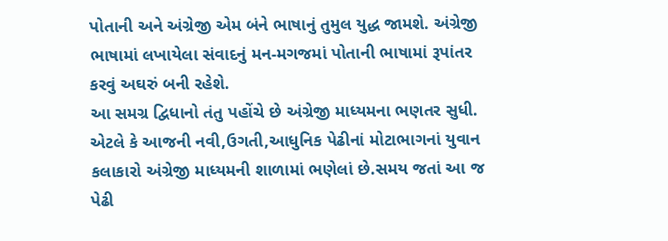પોતાની અને અંગ્રેજી એમ બંને ભાષાનું તુમુલ યુદ્ધ જામશે. અંગ્રેજી ભાષામાં લખાયેલા સંવાદનું મન-મગજમાં પોતાની ભાષામાં રૂપાંતર કરવું અઘરું બની રહેશે.
આ સમગ્ર દ્વિધાનો તંતુ પહોંચે છે અંગ્રેજી માધ્યમના ભણતર સુધી. એટલે કે આજની નવી,ઉગતી,આધુનિક પેઢીનાં મોટાભાગનાં યુવાન કલાકારો અંગ્રેજી માધ્યમની શાળામાં ભણેલાં છે.સમય જતાં આ જ પેઢી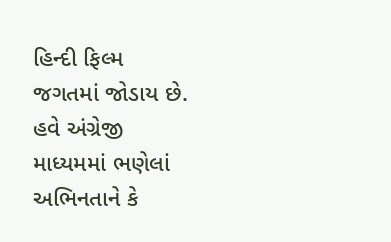હિન્દી ફિલ્મ જગતમાં જોડાય છે. હવે અંગ્રેજી માધ્યમમાં ભણેલાં અભિનતાને કે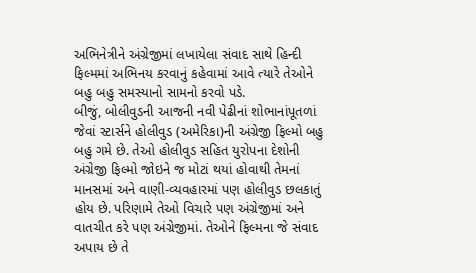અભિનેત્રીને અંગ્રેજીમાં લખાયેલા સંવાદ સાથે હિન્દી ફિલ્મમાં અભિનય કરવાનું કહેવામાં આવે ત્યારે તેઓને બહુ બહુ સમસ્યાનો સામનો કરવો પડે.
બીજું, બોલીવુડની આજની નવી પેઢીનાં શોભાનાંપૂતળાં જેવાં સ્ટાર્સને હોલીવુડ (અમેરિકા)ની અંગ્રેજી ફિલ્મો બહુ બહુ ગમે છે. તેઓ હોલીવુડ સહિત યુરોપના દેશોની અંગ્રેજી ફિલ્મો જોઇને જ મોટાં થયાં હોવાથી તેમનાં માનસમાં અને વાણી-વ્યવહારમાં પણ હોલીવુડ છલકાતું હોય છે. પરિણામે તેઓ વિચારે પણ અંગ્રેજીમાં અને વાતચીત કરે પણ અંગ્રેજીમાં. તેઓને ફિલ્મના જે સંવાદ અપાય છે તે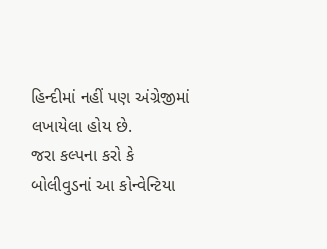હિન્દીમાં નહીં પણ અંગ્રેજીમાં લખાયેલા હોય છે.
જરા કલ્પના કરો કે બોલીવુડનાં આ કોન્વેન્ટિયા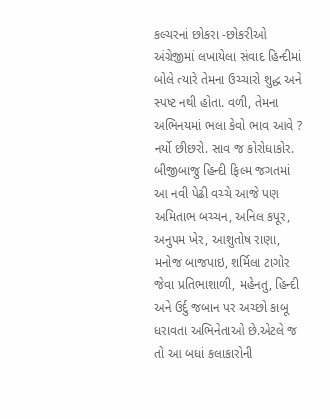કલ્ચરનાં છોકરા -છોકરીઓ અંગ્રેજીમાં લખાયેલા સંવાદ હિન્દીમાં બોલે ત્યારે તેમના ઉચ્ચારો શુદ્ધ અને સ્પષ્ટ નથી હોતા. વળી, તેમના અભિનયમાં ભલા કેવો ભાવ આવે ? નર્યો છીછરો. સાવ જ કોરોધાકોર.
બીજીબાજુ હિન્દી ફિલ્મ જગતમાં આ નવી પેઢી વચ્ચે આજે પણ અમિતાભ બચ્ચન, અનિલ કપૂર, અનુપમ ખેર, આશુતોષ રાણા, મનોજ બાજપાઇ, શર્મિલા ટાગોર જેવા પ્રતિભાશાળી, મહેનતુ, હિન્દી અને ઉર્દુ જબાન પર અચ્છો કાબૂ ધરાવતા અભિનેતાઓ છે.એટલે જ તો આ બધાં કલાકારોની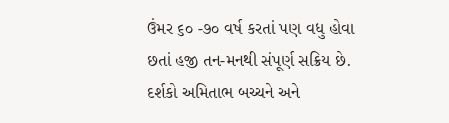ઉંમર ૬૦ -૭૦ વર્ષ કરતાં પણ વધુ હોવા છતાં હજી તન-મનથી સંપૂર્ણ સક્રિય છે. દર્શકો અમિતાભ બચ્ચને અને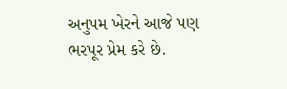અનુપમ ખેરને આજે પણ ભરપૂર પ્રેમ કરે છે.